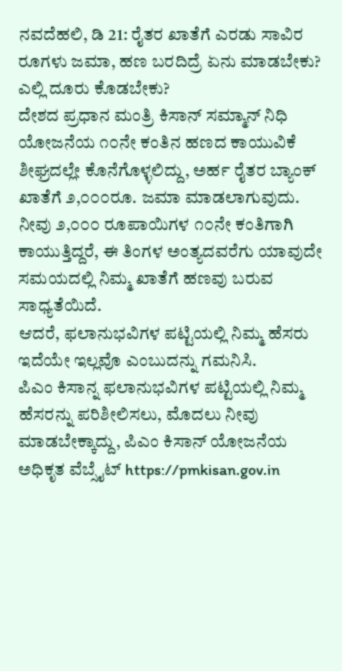ನವದೆಹಲಿ, ಡಿ 21: ರೈತರ ಖಾತೆಗೆ ಎರಡು ಸಾವಿರ ರೂಗಳು ಜಮಾ, ಹಣ ಬರದಿದ್ರೆ ಏನು ಮಾಡಬೇಕು? ಎಲ್ಲಿ ದೂರು ಕೊಡಬೇಕು?
ದೇಶದ ಪ್ರಧಾನ ಮಂತ್ರಿ ಕಿಸಾನ್ ಸಮ್ಮಾನ್ ನಿಧಿ ಯೋಜನೆಯ ೧೦ನೇ ಕಂತಿನ ಹಣದ ಕಾಯುವಿಕೆ ಶೀಘ್ರದಲ್ಲೇ ಕೊನೆಗೊಳ್ಳಲಿದ್ದು, ಅರ್ಹ ರೈತರ ಬ್ಯಾಂಕ್ ಖಾತೆಗೆ ೨,೦೦೦ರೂ. ಜಮಾ ಮಾಡಲಾಗುವುದು.
ನೀವು ೨,೦೦೦ ರೂಪಾಯಿಗಳ ೧೦ನೇ ಕಂತಿಗಾಗಿ ಕಾಯುತ್ತಿದ್ದರೆ, ಈ ತಿಂಗಳ ಅಂತ್ಯದವರೆಗು ಯಾವುದೇ ಸಮಯದಲ್ಲಿ ನಿಮ್ಮ ಖಾತೆಗೆ ಹಣವು ಬರುವ ಸಾಧ್ಯತೆಯಿದೆ.
ಆದರೆ, ಫಲಾನುಭವಿಗಳ ಪಟ್ಟಿಯಲ್ಲಿ ನಿಮ್ಮ ಹೆಸರು ಇದೆಯೇ ಇಲ್ಲವೊ ಎಂಬುದನ್ನು ಗಮನಿಸಿ.
ಪಿಎಂ ಕಿಸಾನ್ನ ಫಲಾನುಭವಿಗಳ ಪಟ್ಟಿಯಲ್ಲಿ ನಿಮ್ಮ ಹೆಸರನ್ನು ಪರಿಶೀಲಿಸಲು, ಮೊದಲು ನೀವು ಮಾಡಬೇಕ್ಕಾದ್ದು, ಪಿಎಂ ಕಿಸಾನ್ ಯೋಜನೆಯ ಅಧಿಕೃತ ವೆಬ್ಸೈಟ್ https://pmkisan.gov.in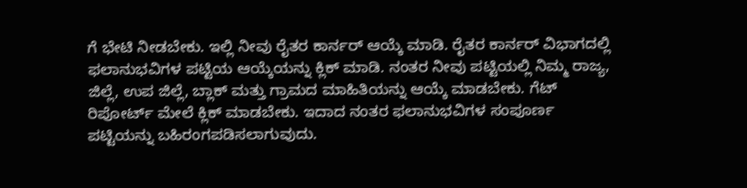ಗೆ ಭೇಟಿ ನೀಡಬೇಕು. ಇಲ್ಲಿ ನೀವು ರೈತರ ಕಾರ್ನರ್ ಆಯ್ಕೆ ಮಾಡಿ. ರೈತರ ಕಾರ್ನರ್ ವಿಭಾಗದಲ್ಲಿ ಫಲಾನುಭವಿಗಳ ಪಟ್ಟಿಯ ಆಯ್ಕೆಯನ್ನು ಕ್ಲಿಕ್ ಮಾಡಿ. ನಂತರ ನೀವು ಪಟ್ಟಿಯಲ್ಲಿ ನಿಮ್ಮ ರಾಜ್ಯ, ಜಿಲ್ಲೆ, ಉಪ ಜಿಲ್ಲೆ, ಬ್ಲಾಕ್ ಮತ್ತು ಗ್ರಾಮದ ಮಾಹಿತಿಯನ್ನು ಆಯ್ಕೆ ಮಾಡಬೇಕು. ಗೆಟ್ ರಿಪೋರ್ಟ್ ಮೇಲೆ ಕ್ಲಿಕ್ ಮಾಡಬೇಕು. ಇದಾದ ನಂತರ ಫಲಾನುಭವಿಗಳ ಸಂಪೂರ್ಣ ಪಟ್ಟಿಯನ್ನು ಬಹಿರಂಗಪಡಿಸಲಾಗುವುದು.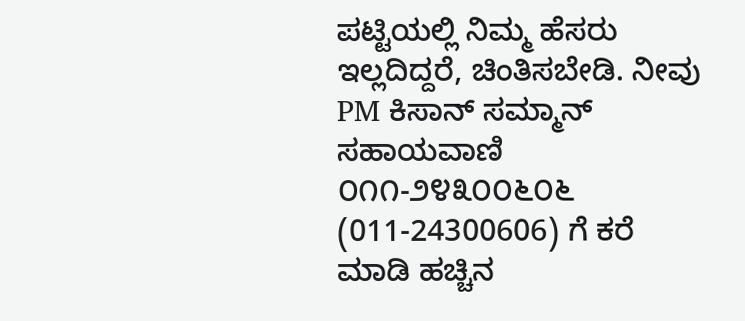ಪಟ್ಟಿಯಲ್ಲಿ ನಿಮ್ಮ ಹೆಸರು ಇಲ್ಲದಿದ್ದರೆ, ಚಿಂತಿಸಬೇಡಿ. ನೀವು PM ಕಿಸಾನ್ ಸಮ್ಮಾನ್ ಸಹಾಯವಾಣಿ ೦೧೧-೨೪೩೦೦೬೦೬ (011-24300606) ಗೆ ಕರೆ ಮಾಡಿ ಹಚ್ಚಿನ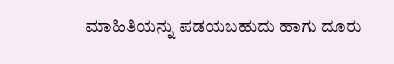ಮಾಹಿತಿಯನ್ನು ಪಡಯಬಹುದು ಹಾಗು ದೂರು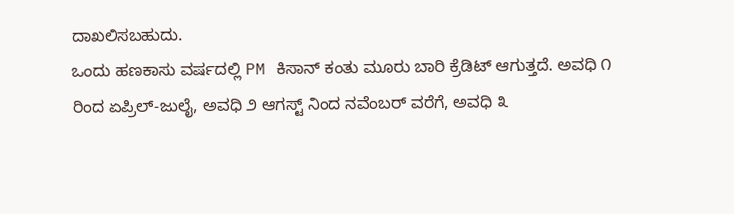ದಾಖಲಿಸಬಹುದು.
ಒಂದು ಹಣಕಾಸು ವರ್ಷದಲ್ಲಿ PM ಕಿಸಾನ್ ಕಂತು ಮೂರು ಬಾರಿ ಕ್ರೆಡಿಟ್ ಆಗುತ್ತದೆ. ಅವಧಿ ೧ ರಿಂದ ಏಪ್ರಿಲ್-ಜುಲೈ, ಅವಧಿ ೨ ಆಗಸ್ಟ್ ನಿಂದ ನವೆಂಬರ್ ವರೆಗೆ, ಅವಧಿ ೩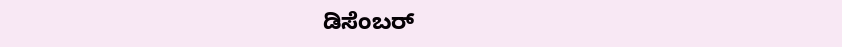ಡಿಸೆಂಬರ್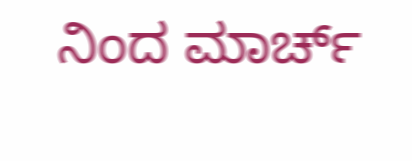ನಿಂದ ಮಾರ್ಚ್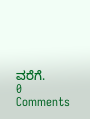ವರೆಗೆ.
0 Comments